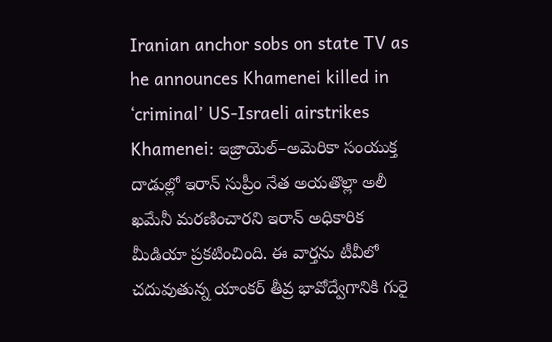Iranian anchor sobs on state TV as he announces Khamenei killed in ‘criminal’ US-Israeli airstrikes
Khamenei: ఇజ్రాయెల్–అమెరికా సంయుక్త దాడుల్లో ఇరాన్ సుప్రీం నేత అయతొల్లా అలీ ఖమేనీ మరణించారని ఇరాన్ అధికారిక మీడియా ప్రకటించింది. ఈ వార్తను టీవీలో చదువుతున్న యాంకర్ తీవ్ర భావోద్వేగానికి గురై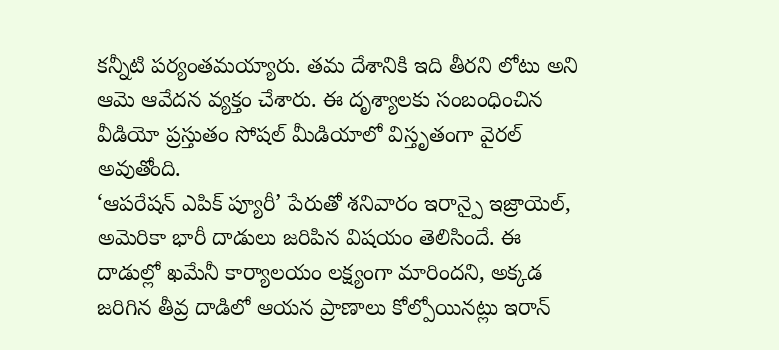కన్నీటి పర్యంతమయ్యారు. తమ దేశానికి ఇది తీరని లోటు అని ఆమె ఆవేదన వ్యక్తం చేశారు. ఈ దృశ్యాలకు సంబంధించిన వీడియో ప్రస్తుతం సోషల్ మీడియాలో విస్తృతంగా వైరల్ అవుతోంది.
‘ఆపరేషన్ ఎపిక్ ప్యూరీ’ పేరుతో శనివారం ఇరాన్పై ఇజ్రాయెల్, అమెరికా భారీ దాడులు జరిపిన విషయం తెలిసిందే. ఈ దాడుల్లో ఖమేనీ కార్యాలయం లక్ష్యంగా మారిందని, అక్కడ జరిగిన తీవ్ర దాడిలో ఆయన ప్రాణాలు కోల్పోయినట్లు ఇరాన్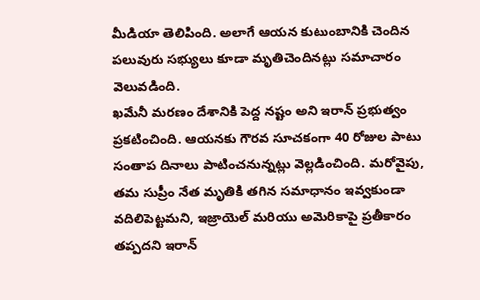మీడియా తెలిపింది. అలాగే ఆయన కుటుంబానికి చెందిన పలువురు సభ్యులు కూడా మృతిచెందినట్లు సమాచారం వెలువడింది.
ఖమేనీ మరణం దేశానికి పెద్ద నష్టం అని ఇరాన్ ప్రభుత్వం ప్రకటించింది. ఆయనకు గౌరవ సూచకంగా 40 రోజుల పాటు సంతాప దినాలు పాటించనున్నట్లు వెల్లడించింది. మరోవైపు, తమ సుప్రీం నేత మృతికి తగిన సమాధానం ఇవ్వకుండా వదిలిపెట్టమని, ఇజ్రాయెల్ మరియు అమెరికాపై ప్రతీకారం తప్పదని ఇరాన్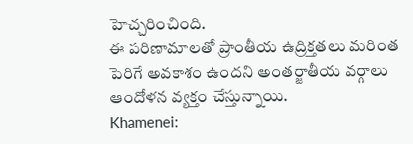హెచ్చరించింది.
ఈ పరిణామాలతో ప్రాంతీయ ఉద్రిక్తతలు మరింత పెరిగే అవకాశం ఉందని అంతర్జాతీయ వర్గాలు ఆందోళన వ్యక్తం చేస్తున్నాయి.
Khamenei: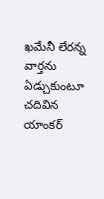ఖమేనీ లేరన్న వార్తను ఏడ్చుకుంటూ చదివిన యాంకర్